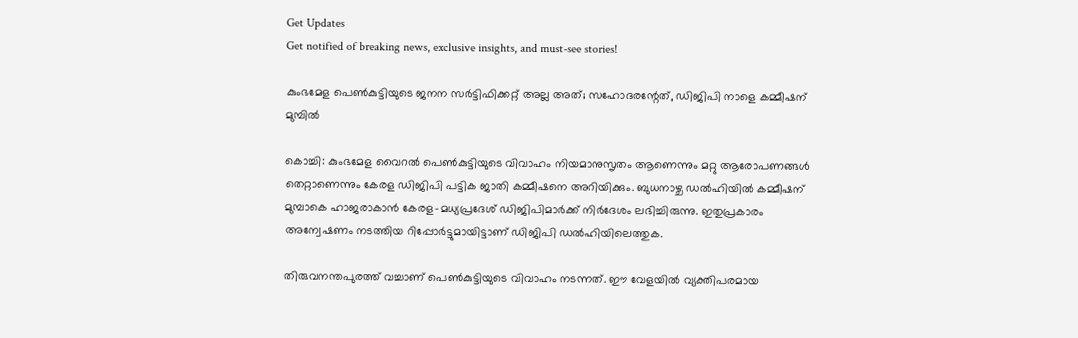Get Updates
Get notified of breaking news, exclusive insights, and must-see stories!

കുംഭമേള പെണ്‍കുട്ടിയുടെ ജനന സര്‍ട്ടിഫിക്കറ്റ് അല്ല അത്; സഹോദരന്റേത്, ഡിജിപി നാളെ കമ്മീഷന് മുമ്പില്‍

കൊച്ചി: കുംഭമേള വൈറല്‍ പെണ്‍കുട്ടിയുടെ വിവാഹം നിയമാനുസൃതം ആണെന്നും മറ്റു ആരോപണങ്ങള്‍ തെറ്റാണെന്നും കേരള ഡിജിപി പട്ടിക ജാതി കമ്മീഷനെ അറിയിക്കും. ബുധനാഴ്ച ഡല്‍ഹിയില്‍ കമ്മീഷന് മുമ്പാകെ ഹാജരാകാന്‍ കേരള-മധ്യപ്രദേശ് ഡിജിപിമാര്‍ക്ക് നിര്‍ദേശം ലഭിച്ചിരുന്നു. ഇതുപ്രകാരം അന്വേഷണം നടത്തിയ റിപ്പോര്‍ട്ടുമായിട്ടാണ് ഡിജിപി ഡല്‍ഹിയിലെത്തുക.

തിരുവനന്തപുരത്ത് വച്ചാണ് പെണ്‍കുട്ടിയുടെ വിവാഹം നടന്നത്. ഈ വേളയില്‍ വ്യക്തിപരമായ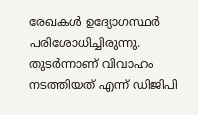രേഖകള്‍ ഉദ്യോഗസ്ഥര്‍ പരിശോധിച്ചിരുന്നു. തുടര്‍ന്നാണ് വിവാഹം നടത്തിയത് എന്ന് ഡിജിപി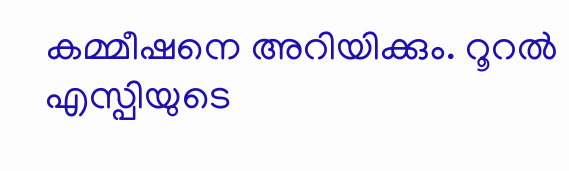കമ്മീഷനെ അറിയിക്കും. റൂറല്‍ എസ്പിയുടെ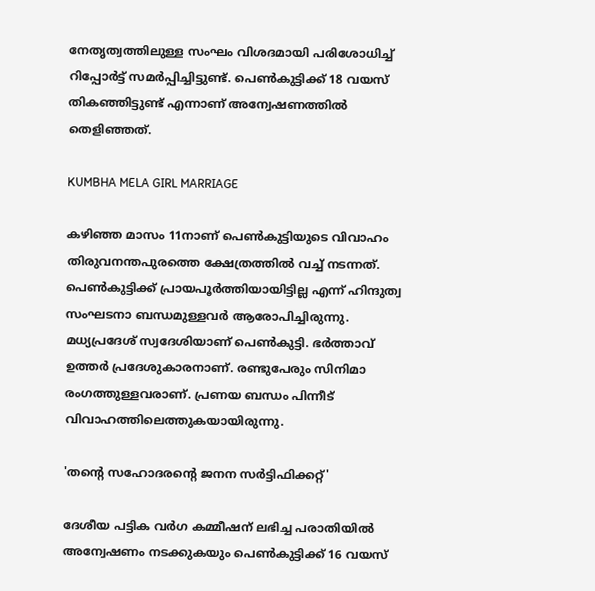നേതൃത്വത്തിലുള്ള സംഘം വിശദമായി പരിശോധിച്ച് റിപ്പോര്‍ട്ട് സമര്‍പ്പിച്ചിട്ടുണ്ട്. പെണ്‍കുട്ടിക്ക് 18 വയസ് തികഞ്ഞിട്ടുണ്ട് എന്നാണ് അന്വേഷണത്തില്‍ തെളിഞ്ഞത്.

KUMBHA MELA GIRL MARRIAGE

കഴിഞ്ഞ മാസം 11നാണ് പെണ്‍കുട്ടിയുടെ വിവാഹം തിരുവനന്തപുരത്തെ ക്ഷേത്രത്തില്‍ വച്ച് നടന്നത്. പെണ്‍കുട്ടിക്ക് പ്രായപൂര്‍ത്തിയായിട്ടില്ല എന്ന് ഹിന്ദുത്വ സംഘടനാ ബന്ധമുള്ളവര്‍ ആരോപിച്ചിരുന്നു. മധ്യപ്രദേശ് സ്വദേശിയാണ് പെണ്‍കുട്ടി. ഭര്‍ത്താവ് ഉത്തര്‍ പ്രദേശുകാരനാണ്. രണ്ടുപേരും സിനിമാ രംഗത്തുള്ളവരാണ്. പ്രണയ ബന്ധം പിന്നീട് വിവാഹത്തിലെത്തുകയായിരുന്നു.

'തന്റെ സഹോദരന്റെ ജനന സര്‍ട്ടിഫിക്കറ്റ്'

ദേശീയ പട്ടിക വര്‍ഗ കമ്മീഷന് ലഭിച്ച പരാതിയില്‍ അന്വേഷണം നടക്കുകയും പെണ്‍കുട്ടിക്ക് 16 വയസ്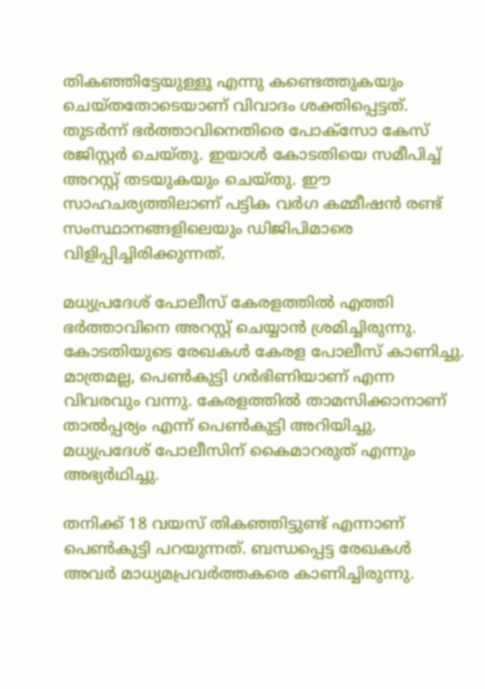തികഞ്ഞിട്ടേയുള്ളൂ എന്നു കണ്ടെത്തുകയും ചെയ്തതോടെയാണ് വിവാദം ശക്തിപ്പെട്ടത്. തുടര്‍ന്ന് ഭര്‍ത്താവിനെതിരെ പോക്‌സോ കേസ് രജിസ്റ്റര്‍ ചെയ്തു. ഇയാള്‍ കോടതിയെ സമീപിച്ച് അറസ്റ്റ് തടയുകയും ചെയ്തു. ഈ സാഹചര്യത്തിലാണ് പട്ടിക വര്‍ഗ കമ്മീഷന്‍ രണ്ട് സംസ്ഥാനങ്ങളിലെയും ഡിജിപിമാരെ വിളിപ്പിച്ചിരിക്കുന്നത്.

മധ്യപ്രദേശ് പോലീസ് കേരളത്തില്‍ എത്തി ഭര്‍ത്താവിനെ അറസ്റ്റ് ചെയ്യാന്‍ ശ്രമിച്ചിരുന്നു. കോടതിയുടെ രേഖകള്‍ കേരള പോലീസ് കാണിച്ചു. മാത്രമല്ല, പെണ്‍കുട്ടി ഗര്‍ഭിണിയാണ് എന്ന വിവരവും വന്നു. കേരളത്തില്‍ താമസിക്കാനാണ് താല്‍പ്പര്യം എന്ന് പെണ്‍കുട്ടി അറിയിച്ചു. മധ്യപ്രദേശ് പോലീസിന് കൈമാറരുത് എന്നും അഭ്യര്‍ഥിച്ചു.

തനിക്ക് 18 വയസ് തികഞ്ഞിട്ടുണ്ട് എന്നാണ് പെണ്‍കുട്ടി പറയുന്നത്. ബന്ധപ്പെട്ട രേഖകള്‍ അവര്‍ മാധ്യമപ്രവര്‍ത്തകരെ കാണിച്ചിരുന്നു.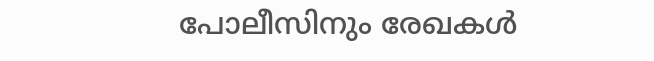പോലീസിനും രേഖകള്‍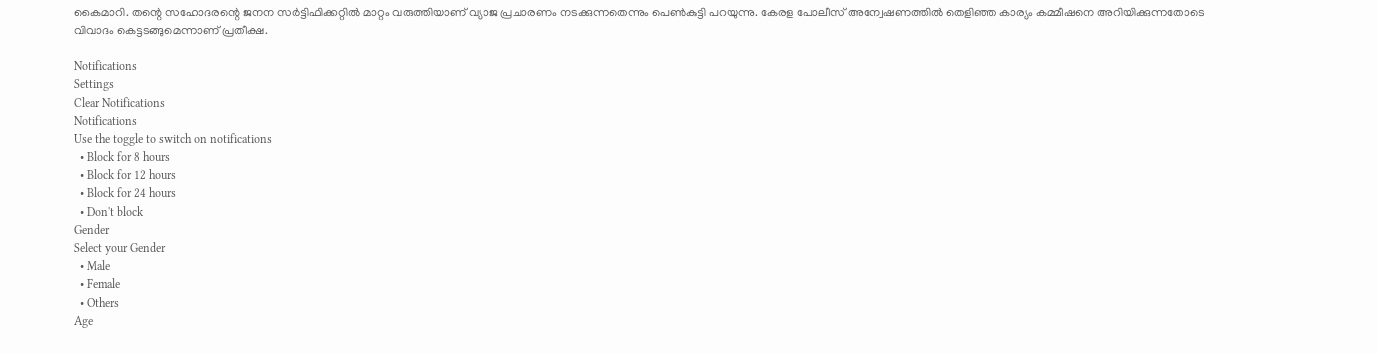കൈമാറി. തന്റെ സഹോദരന്റെ ജനന സര്‍ട്ടിഫിക്കറ്റില്‍ മാറ്റം വരുത്തിയാണ് വ്യാജ പ്രചാരണം നടക്കുന്നതെന്നും പെണ്‍കുട്ടി പറയുന്നു. കേരള പോലീസ് അന്വേഷണത്തില്‍ തെളിഞ്ഞ കാര്യം കമ്മീഷനെ അറിയിക്കുന്നതോടെ വിവാദം കെട്ടടങ്ങുമെന്നാണ് പ്രതീക്ഷ.

Notifications
Settings
Clear Notifications
Notifications
Use the toggle to switch on notifications
  • Block for 8 hours
  • Block for 12 hours
  • Block for 24 hours
  • Don't block
Gender
Select your Gender
  • Male
  • Female
  • Others
Age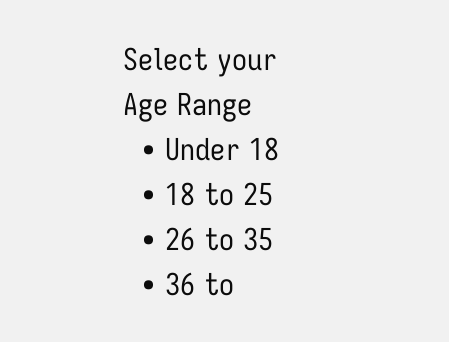Select your Age Range
  • Under 18
  • 18 to 25
  • 26 to 35
  • 36 to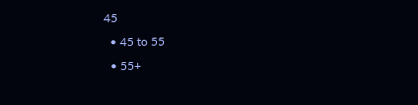45
  • 45 to 55
  • 55+